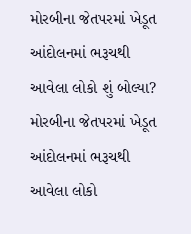મોરબીના જેતપરમાં ખેડૂત આંદોલનમાં ભરૂચથી આવેલા લોકો શું બોલ્યા?
મોરબીના જેતપરમાં ખેડૂત આંદોલનમાં ભરૂચથી આવેલા લોકો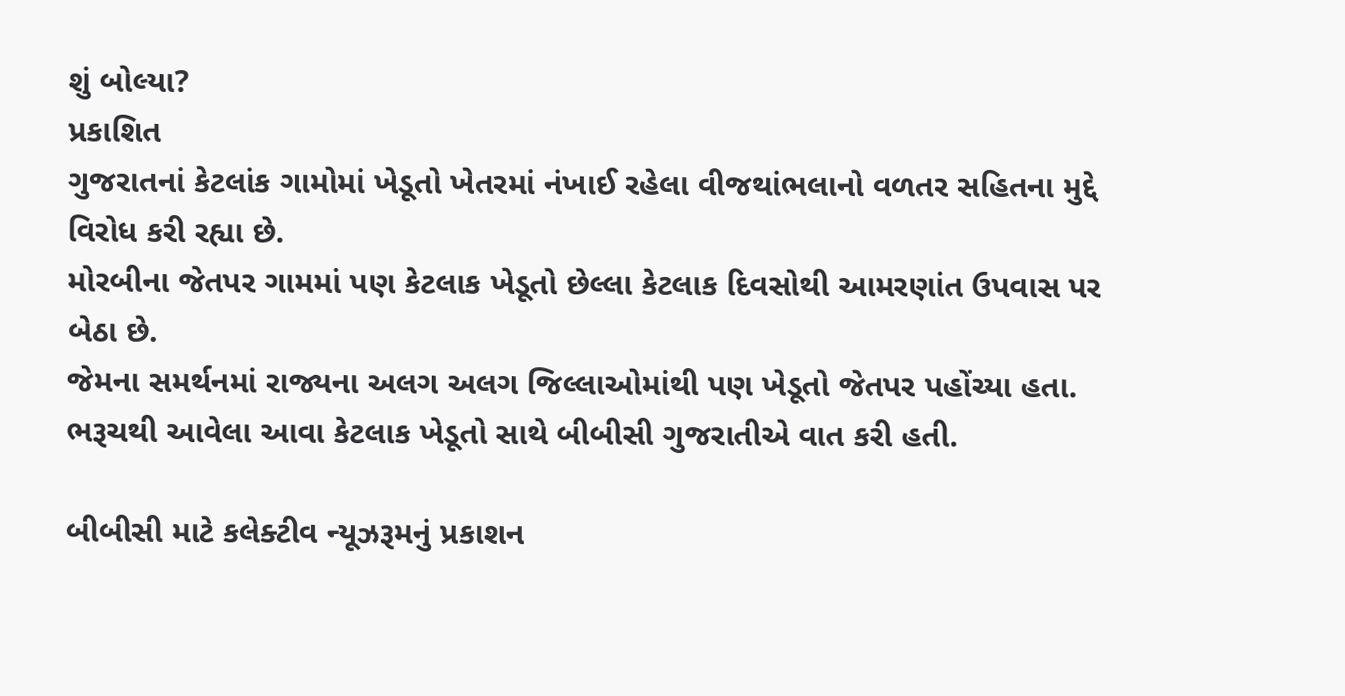શું બોલ્યા?
પ્રકાશિત
ગુજરાતનાં કેટલાંક ગામોમાં ખેડૂતો ખેતરમાં નંખાઈ રહેલા વીજથાંભલાનો વળતર સહિતના મુદ્દે વિરોધ કરી રહ્યા છે.
મોરબીના જેતપર ગામમાં પણ કેટલાક ખેડૂતો છેલ્લા કેટલાક દિવસોથી આમરણાંત ઉપવાસ પર બેઠા છે.
જેમના સમર્થનમાં રાજ્યના અલગ અલગ જિલ્લાઓમાંથી પણ ખેડૂતો જેતપર પહોંચ્યા હતા.
ભરૂચથી આવેલા આવા કેટલાક ખેડૂતો સાથે બીબીસી ગુજરાતીએ વાત કરી હતી.

બીબીસી માટે કલેક્ટીવ ન્યૂઝરૂમનું પ્રકાશન